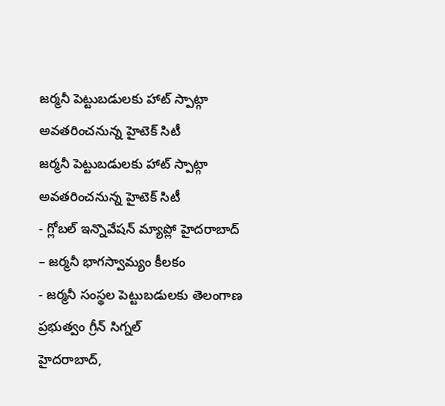జర్మనీ పెట్టుబడులకు హాట్ స్పాట్గా అవతరించనున్న హైటెక్ సిటీ
జర్మనీ పెట్టుబడులకు హాట్ స్పాట్గా అవతరించనున్న హైటెక్ సిటీ
- గ్లోబల్ ఇన్నొవేషన్ మ్యాప్లో హైదరాబాద్ – జర్మనీ భాగస్వామ్యం కీలకం
- జర్మనీ సంస్థల పెట్టుబడులకు తెలంగాణ ప్రభుత్వం గ్రీన్ సిగ్నల్
హైదరాబాద్,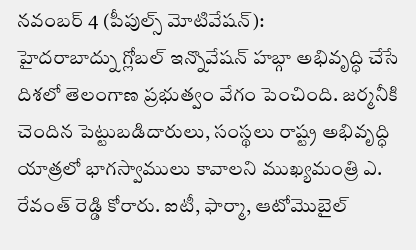నవంబర్ 4 (పీపుల్స్ మోటివేషన్):
హైదరాబాద్ను గ్లోబల్ ఇన్నొవేషన్ హబ్గా అభివృద్ధి చేసే దిశలో తెలంగాణ ప్రభుత్వం వేగం పెంచింది. జర్మనీకి చెందిన పెట్టుబడిదారులు, సంస్థలు రాష్ట్ర అభివృద్ధి యాత్రలో భాగస్వాములు కావాలని ముఖ్యమంత్రి ఎ. రేవంత్ రెడ్డి కోరారు. ఐటీ, ఫార్మా, ఆటోమొబైల్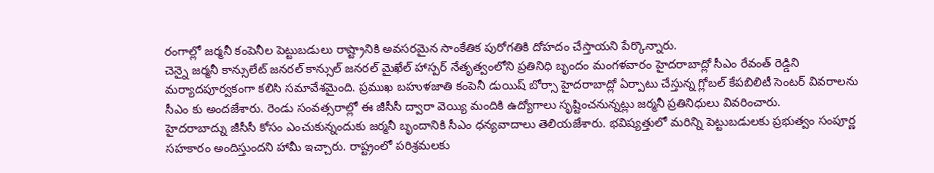రంగాల్లో జర్మనీ కంపెనీల పెట్టుబడులు రాష్ట్రానికి అవసరమైన సాంకేతిక పురోగతికి దోహదం చేస్తాయని పేర్కొన్నారు.
చెన్నై జర్మనీ కాన్సులేట్ జనరల్ కాన్సుల్ జనరల్ మైఖేల్ హాస్పర్ నేతృత్వంలోని ప్రతినిధి బృందం మంగళవారం హైదరాబాద్లో సీఎం రేవంత్ రెడ్డిని మర్యాదపూర్వకంగా కలిసి సమావేశమైంది. ప్రముఖ బహుళజాతి కంపెనీ డుయిష్ బోర్సా హైదరాబాద్లో ఏర్పాటు చేస్తున్న గ్లోబల్ కేపబిలిటీ సెంటర్ వివరాలను సీఎం కు అందజేశారు. రెండు సంవత్సరాల్లో ఈ జీసీసీ ద్వారా వెయ్యి మందికి ఉద్యోగాలు సృష్టించనున్నట్లు జర్మనీ ప్రతినిధులు వివరించారు.
హైదరాబాద్ను జీసీసీ కోసం ఎంచుకున్నందుకు జర్మనీ బృందానికి సీఎం ధన్యవాదాలు తెలియజేశారు. భవిష్యత్తులో మరిన్ని పెట్టుబడులకు ప్రభుత్వం సంపూర్ణ సహకారం అందిస్తుందని హామీ ఇచ్చారు. రాష్ట్రంలో పరిశ్రమలకు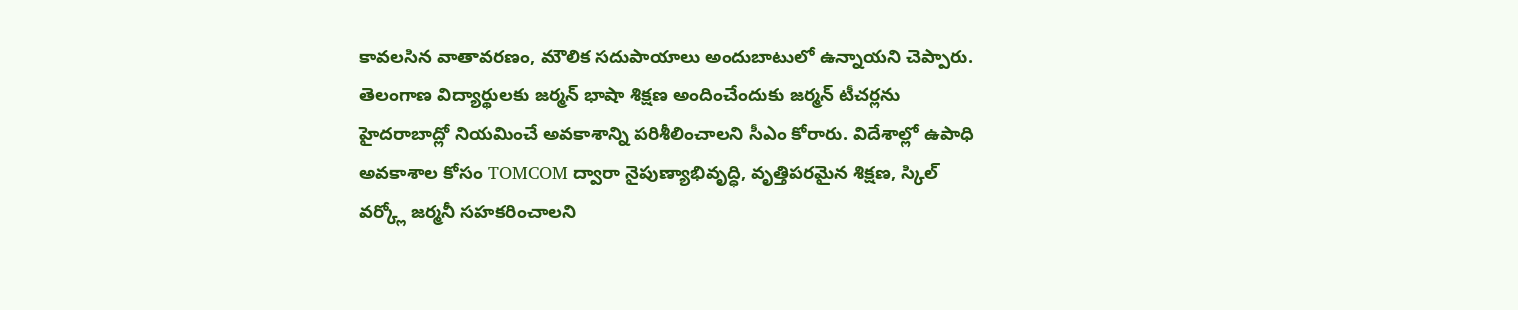కావలసిన వాతావరణం, మౌలిక సదుపాయాలు అందుబాటులో ఉన్నాయని చెప్పారు. తెలంగాణ విద్యార్థులకు జర్మన్ భాషా శిక్షణ అందించేందుకు జర్మన్ టీచర్లను హైదరాబాద్లో నియమించే అవకాశాన్ని పరిశీలించాలని సీఎం కోరారు. విదేశాల్లో ఉపాధి అవకాశాల కోసం TOMCOM ద్వారా నైపుణ్యాభివృద్ధి, వృత్తిపరమైన శిక్షణ, స్కిల్ వర్క్లో జర్మనీ సహకరించాలని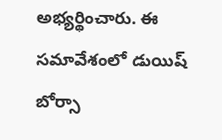అభ్యర్థించారు. ఈ సమావేశంలో డుయిష్ బోర్సా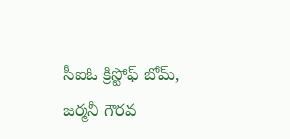సీఐఓ క్రిస్టోఫ్ బోమ్, జర్మనీ గౌరవ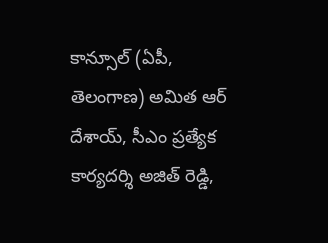కాన్సూల్ (ఏపీ, తెలంగాణ) అమిత ఆర్ దేశాయ్, సీఎం ప్రత్యేక కార్యదర్శి అజిత్ రెడ్డి,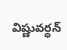విష్ణువర్ధన్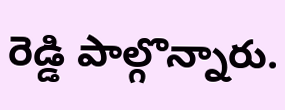రెడ్డి పాల్గొన్నారు.